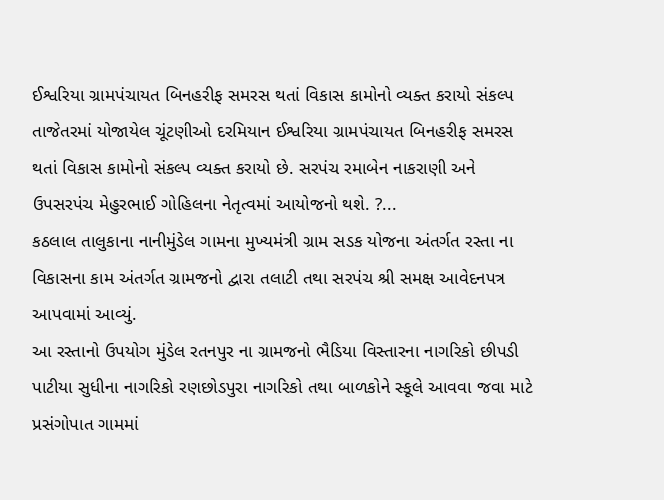ઈશ્વરિયા ગ્રામપંચાયત બિનહરીફ સમરસ થતાં વિકાસ કામોનો વ્યક્ત કરાયો સંકલ્પ
તાજેતરમાં યોજાયેલ ચૂંટણીઓ દરમિયાન ઈશ્વરિયા ગ્રામપંચાયત બિનહરીફ સમરસ થતાં વિકાસ કામોનો સંકલ્પ વ્યક્ત કરાયો છે. સરપંચ રમાબેન નાકરાણી અને ઉપસરપંચ મેહુરભાઈ ગોહિલના નેતૃત્વમાં આયોજનો થશે. ?...
કઠલાલ તાલુકાના નાનીમુંડેલ ગામના મુખ્યમંત્રી ગ્રામ સડક યોજના અંતર્ગત રસ્તા ના વિકાસના કામ અંતર્ગત ગ્રામજનો દ્વારા તલાટી તથા સરપંચ શ્રી સમક્ષ આવેદનપત્ર આપવામાં આવ્યું.
આ રસ્તાનો ઉપયોગ મુંડેલ રતનપુર ના ગ્રામજનો ભૈડિયા વિસ્તારના નાગરિકો છીપડી પાટીયા સુધીના નાગરિકો રણછોડપુરા નાગરિકો તથા બાળકોને સ્કૂલે આવવા જવા માટે પ્રસંગોપાત ગામમાં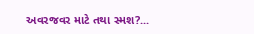અવરજવર માટે તથા સ્મશ?...